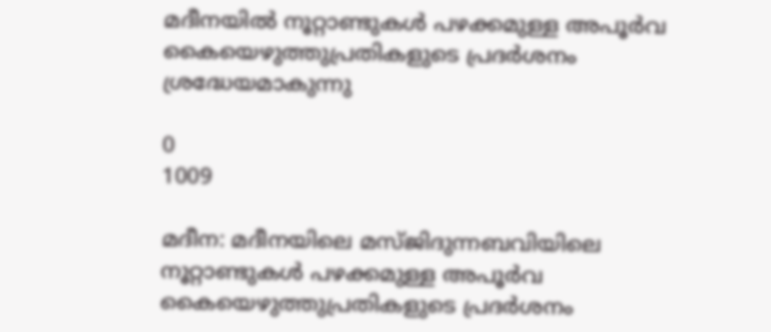മദീനയിൽ നൂറ്റാണ്ടുകൾ പഴക്കമുള്ള അപൂർവ കൈയെഴുത്തുപ്രതികളുടെ പ്രദർശനം ശ്രദ്ധേയമാകുന്നു

0
1009

മദീന: മദീനയിലെ മസ്ജിദുന്നബവിയിലെ നൂറ്റാണ്ടുകൾ പഴക്കമുള്ള അപൂർവ കൈയെഴുത്തുപ്രതികളുടെ പ്രദർശനം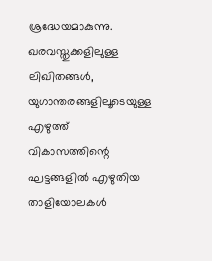ശ്രദ്ധേയമാകുന്നു.
ഖരവസ്തുക്കളിലുള്ള ലിഖിതങ്ങൾ, യുഗാന്തരങ്ങളിലൂടെയുള്ള എഴുത്ത് വികാസത്തിന്റെ ഘട്ടങ്ങളിൽ എഴുതിയ താളിയോലകൾ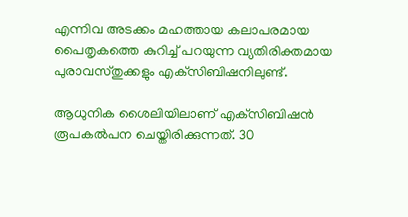എന്നിവ അടക്കം മഹത്തായ കലാപരമായ പൈതൃകത്തെ കുറിച്ച് പറയുന്ന വ്യതിരിക്തമായ പുരാവസ്തുക്കളും എക്‌സിബിഷനിലുണ്ട്.

ആധുനിക ശൈലിയിലാണ് എക്‌സിബിഷൻ രൂപകൽപന ചെയ്തിരിക്കുന്നത്. 30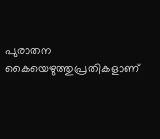പുരാതന കൈയെഴുത്തുപ്രതികളാണ്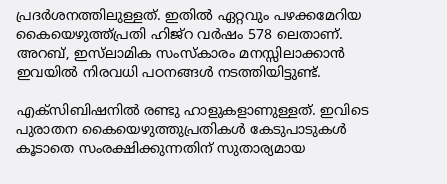പ്രദർശനത്തിലുള്ളത്. ഇതിൽ ഏറ്റവും പഴക്കമേറിയ കൈയെഴുത്ത്പ്രതി ഹിജ്‌റ വർഷം 578 ലെതാണ്. അറബ്, ഇസ്‌ലാമിക സംസ്‌കാരം മനസ്സിലാക്കാൻ ഇവയിൽ നിരവധി പഠനങ്ങൾ നടത്തിയിട്ടുണ്ട്.

എക്‌സിബിഷനിൽ രണ്ടു ഹാളുകളാണുള്ളത്. ഇവിടെ പുരാതന കൈയെഴുത്തുപ്രതികൾ കേടുപാടുകൾ കൂടാതെ സംരക്ഷിക്കുന്നതിന് സുതാര്യമായ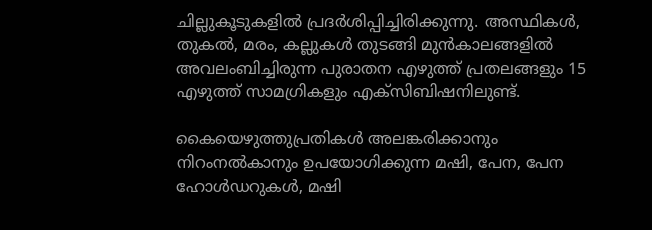ചില്ലുകൂടുകളിൽ പ്രദർശിപ്പിച്ചിരിക്കുന്നു. അസ്ഥികൾ, തുകൽ, മരം, കല്ലുകൾ തുടങ്ങി മുൻകാലങ്ങളിൽ അവലംബിച്ചിരുന്ന പുരാതന എഴുത്ത് പ്രതലങ്ങളും 15 എഴുത്ത് സാമഗ്രികളും എക്‌സിബിഷനിലുണ്ട്.

കൈയെഴുത്തുപ്രതികൾ അലങ്കരിക്കാനും നിറംനൽകാനും ഉപയോഗിക്കുന്ന മഷി, പേന, പേന ഹോൾഡറുകൾ, മഷി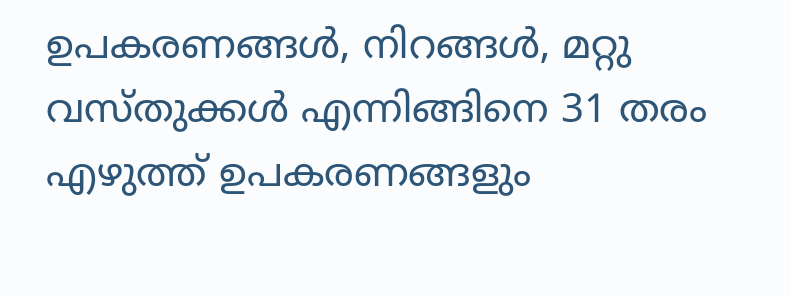ഉപകരണങ്ങൾ, നിറങ്ങൾ, മറ്റു വസ്തുക്കൾ എന്നിങ്ങിനെ 31 തരം എഴുത്ത് ഉപകരണങ്ങളും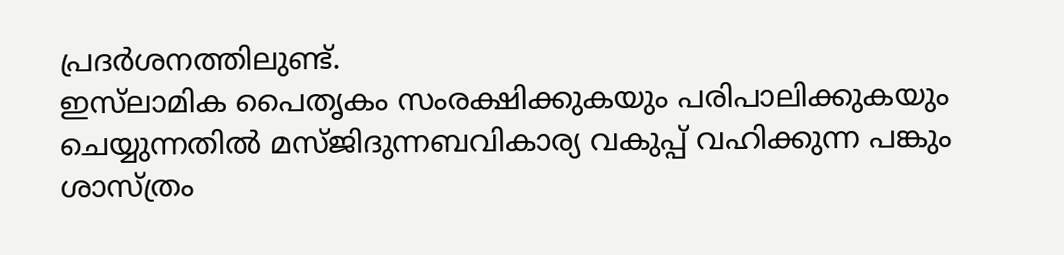പ്രദർശനത്തിലുണ്ട്.
ഇസ്‌ലാമിക പൈതൃകം സംരക്ഷിക്കുകയും പരിപാലിക്കുകയും ചെയ്യുന്നതിൽ മസ്ജിദുന്നബവികാര്യ വകുപ്പ് വഹിക്കുന്ന പങ്കും ശാസ്ത്രം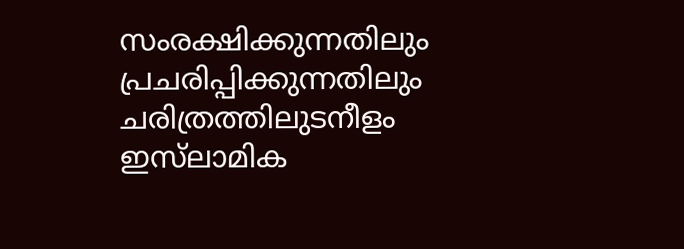സംരക്ഷിക്കുന്നതിലും പ്രചരിപ്പിക്കുന്നതിലും ചരിത്രത്തിലുടനീളം ഇസ്‌ലാമിക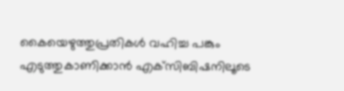കൈയെഴുത്തുപ്രതികൾ വഹിച്ച പങ്കും എടുത്തുകാണിക്കാൻ എക്‌സിബിഷനിലൂടെ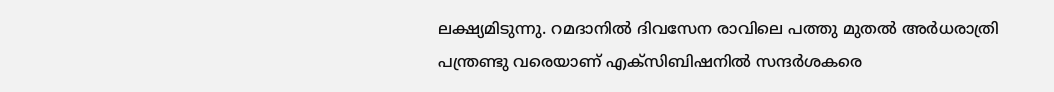ലക്ഷ്യമിടുന്നു. റമദാനിൽ ദിവസേന രാവിലെ പത്തു മുതൽ അർധരാത്രി പന്ത്രണ്ടു വരെയാണ് എക്‌സിബിഷനിൽ സന്ദർശകരെ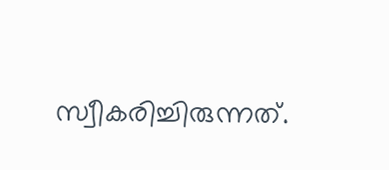സ്വീകരിച്ചിരുന്നത്.